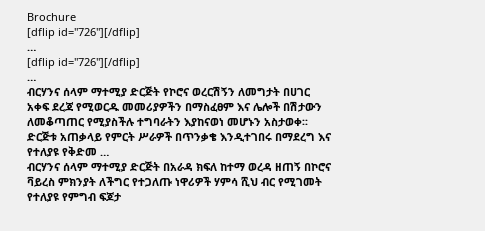Brochure
[dflip id="726"][/dflip]
…
[dflip id="726"][/dflip]
…
ብርሃንና ሰላም ማተሚያ ድርጅት የኮሮና ወረርሽኝን ለመግታት በሀገር አቀፍ ደረጃ የሚወርዱ መመሪያዎችን በማስፈፀም እና ሌሎች በሽታውን ለመቆጣጠር የሚያስችሉ ተግባራትን እያከናወነ መሆኑን አስታወቀ፡፡
ድርጅቱ አጠቃላይ የምርት ሥራዎች በጥንቃቄ እንዲተገበሩ በማደረግ እና የተለያዩ የቅድመ …
ብርሃንና ሰላም ማተሚያ ድርጅት በአራዳ ክፍለ ከተማ ወረዳ ዘጠኝ በኮሮና ቫይረስ ምክንያት ለችግር የተጋለጡ ነዋሪዎች ሃምሳ ሺህ ብር የሚገመት የተለያዩ የምግብ ፍጆታ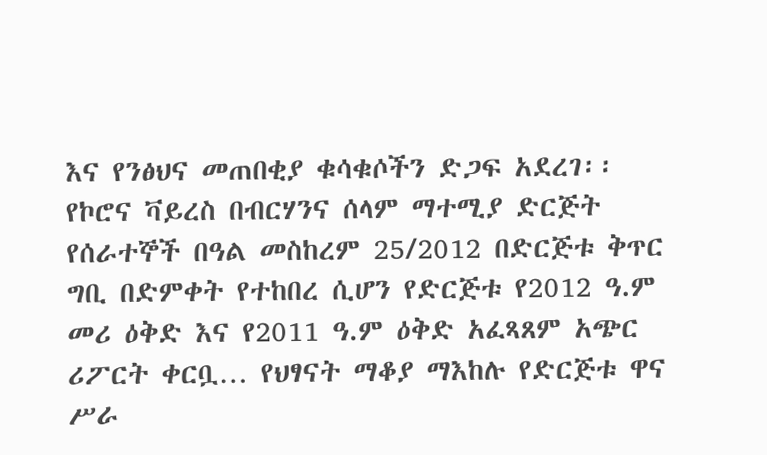እና የንፅህና መጠበቂያ ቁሳቁሶችን ድጋፍ አደረገ፡፡
የኮሮና ቫይረስ በብርሃንና ሰላም ማተሚያ ድርጅት የሰራተኞች በዓል መስከረም 25/2012 በድርጅቱ ቅጥር ግቢ በድምቀት የተከበረ ሲሆን የድርጅቱ የ2012 ዓ.ም መሪ ዕቅድ እና የ2011 ዓ.ም ዕቅድ አፈጻጸም አጭር ሪፖርት ቀርቧ… የህፃናት ማቆያ ማእከሉ የድርጅቱ ዋና ሥራ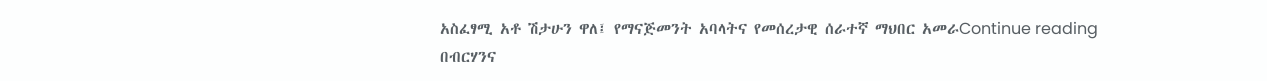አስፈፃሚ አቶ ሽታሁን ዋለ፤ የማናጅመንት አባላትና የመሰረታዊ ሰራተኛ ማህበር አመራContinue reading
በብርሃንና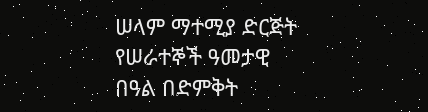ሠላም ማተሚያ ድርጅት የሠራተኞች ዓመታዊ በዓል በድምቅት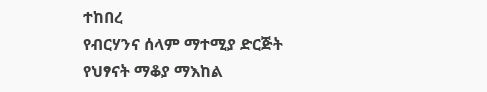ተከበረ
የብርሃንና ሰላም ማተሚያ ድርጅት የህፃናት ማቆያ ማእከል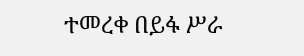ተመረቀ በይፋ ሥራ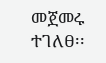መጀመሩ ተገለፀ፡፡